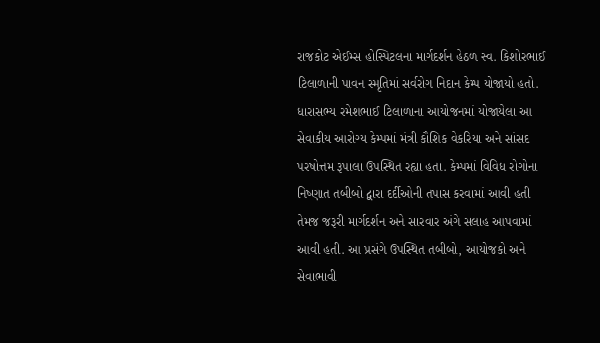રાજકોટ એઈમ્સ હોસ્પિટલના માર્ગદર્શન હેઠળ સ્વ. કિશોરભાઈ ટિલાળાની પાવન સ્મૃતિમાં સર્વરોગ નિદાન કેમ્પ યોજાયો હતો. ધારાસભ્ય રમેશભાઈ ટિલાળાના આયોજનમાં યોજાયેલા આ સેવાકીય આરોગ્ય કેમ્પમાં મંત્રી કૌશિક વેકરિયા અને સાંસદ પરષોત્તમ રૂપાલા ઉપસ્થિત રહ્યા હતા. કેમ્પમાં વિવિધ રોગોના નિષ્ણાત તબીબો દ્વારા દર્દીઓની તપાસ કરવામાં આવી હતી તેમજ જરૂરી માર્ગદર્શન અને સારવાર અંગે સલાહ આપવામાં આવી હતી. આ પ્રસંગે ઉપસ્થિત તબીબો, આયોજકો અને સેવાભાવી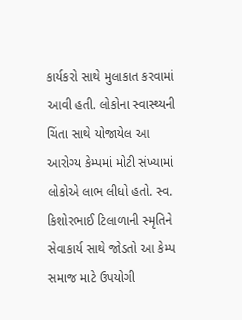કાર્યકરો સાથે મુલાકાત કરવામાં આવી હતી. લોકોના સ્વાસ્થ્યની ચિંતા સાથે યોજાયેલ આ આરોગ્ય કેમ્પમાં મોટી સંખ્યામાં લોકોએ લાભ લીધો હતો. સ્વ. કિશોરભાઈ ટિલાળાની સ્મૃતિને સેવાકાર્ય સાથે જોડતો આ કેમ્પ સમાજ માટે ઉપયોગી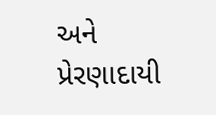અને પ્રેરણાદાયી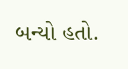બન્યો હતો.